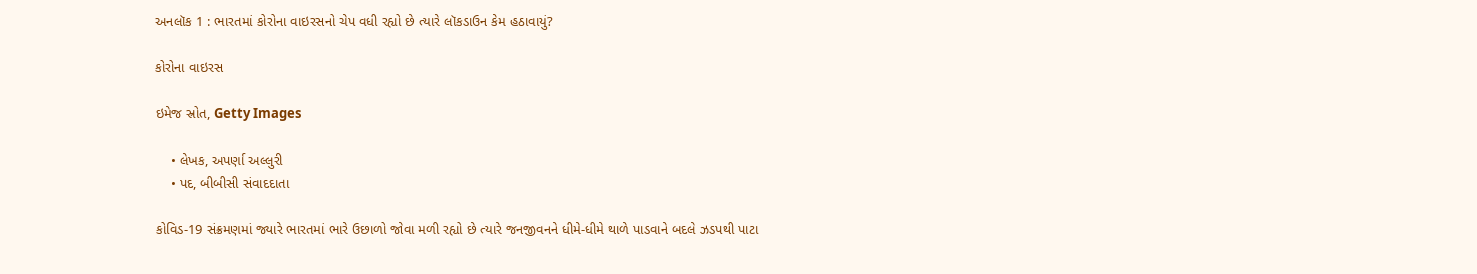અનલૉક 1 : ભારતમાં કોરોના વાઇરસનો ચેપ વધી રહ્યો છે ત્યારે લૉકડાઉન કેમ હઠાવાયું?

કોરોના વાઇરસ

ઇમેજ સ્રોત, Getty Images

    • લેખક, અપર્ણા અલ્લુરી
    • પદ, બીબીસી સંવાદદાતા

કોવિડ-19 સંક્રમણમાં જ્યારે ભારતમાં ભારે ઉછાળો જોવા મળી રહ્યો છે ત્યારે જનજીવનને ધીમે-ધીમે થાળે પાડવાને બદલે ઝડપથી પાટા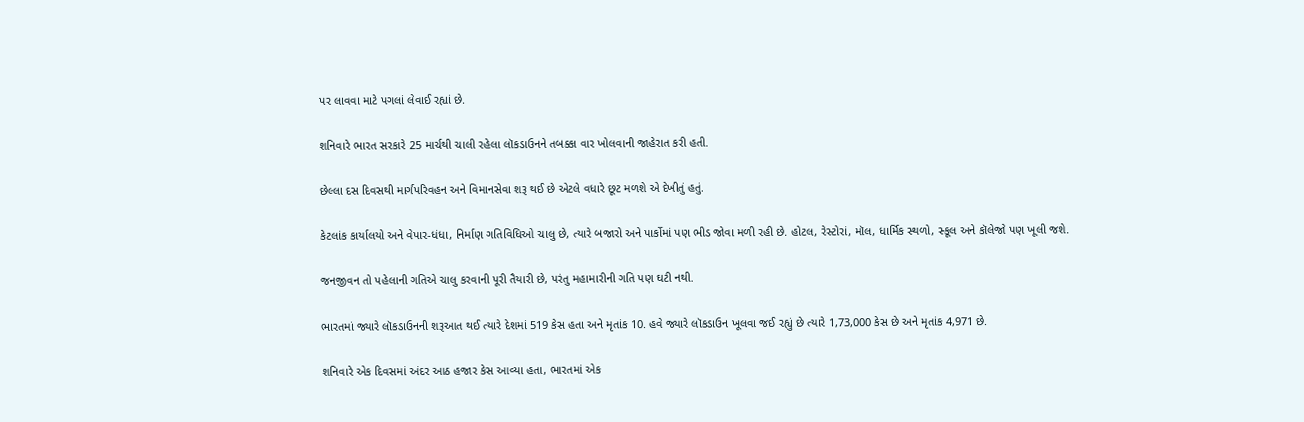પર લાવવા માટે પગલાં લેવાઈ રહ્યાં છે.

શનિવારે ભારત સરકારે 25 માર્ચથી ચાલી રહેલા લૉકડાઉનને તબક્કા વાર ખોલવાની જાહેરાત કરી હતી.

છેલ્લા દસ દિવસથી માર્ગપરિવહન અને વિમાનસેવા શરૂ થઈ છે એટલે વધારે છૂટ મળશે એ દેખીતું હતું.

કેટલાંક કાર્યાલયો અને વેપાર-ધંધા, નિર્માણ ગતિવિધિઓ ચાલુ છે, ત્યારે બજારો અને પાર્કોમાં પણ ભીડ જોવા મળી રહી છે. હોટલ, રેસ્ટોરાં, મૉલ, ધાર્મિક સ્થળો, સ્કૂલ અને કૉલેજો પણ ખૂલી જશે.

જનજીવન તો પહેલાની ગતિએ ચાલુ કરવાની પૂરી તૈયારી છે, પરંતુ મહામારીની ગતિ પણ ઘટી નથી.

ભારતમાં જ્યારે લૉકડાઉનની શરૂઆત થઈ ત્યારે દેશમાં 519 કેસ હતા અને મૃતાંક 10. હવે જ્યારે લૉકડાઉન ખૂલવા જઈ રહ્યું છે ત્યારે 1,73,000 કેસ છે અને મૃતાંક 4,971 છે.

શનિવારે એક દિવસમાં અંદર આઠ હજાર કેસ આવ્યા હતા, ભારતમાં એક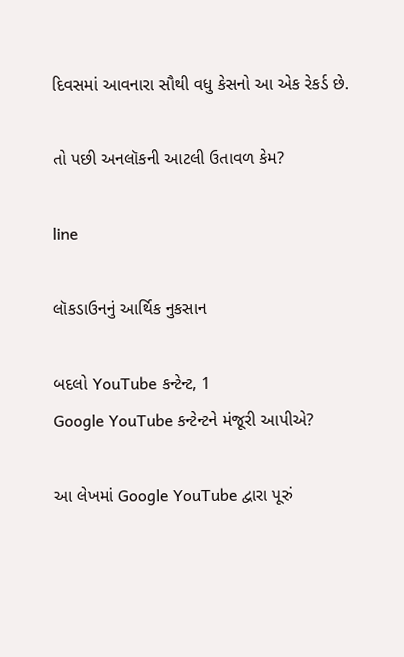દિવસમાં આવનારા સૌથી વધુ કેસનો આ એક રેકર્ડ છે.

તો પછી અનલૉકની આટલી ઉતાવળ કેમ?

line

લૉકડાઉનનું આર્થિક નુકસાન

બદલો YouTube કન્ટેન્ટ, 1
Google YouTube કન્ટેન્ટને મંજૂરી આપીએ?

આ લેખમાં Google YouTube દ્વારા પૂરું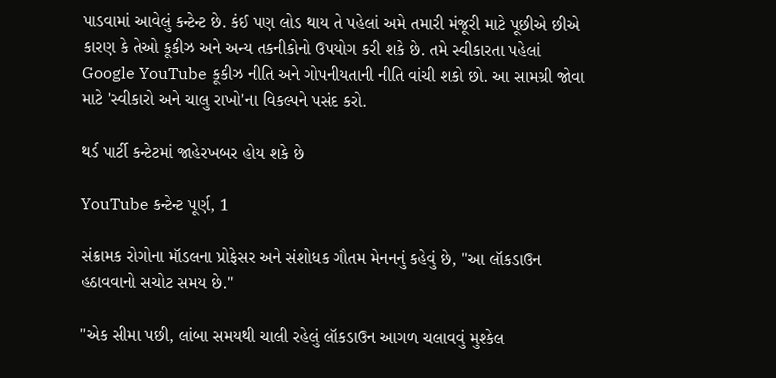પાડવામાં આવેલું કન્ટેન્ટ છે. કંઈ પણ લોડ થાય તે પહેલાં અમે તમારી મંજૂરી માટે પૂછીએ છીએ કારણ કે તેઓ કૂકીઝ અને અન્ય તકનીકોનો ઉપયોગ કરી શકે છે. તમે સ્વીકારતા પહેલાં Google YouTube કૂકીઝ નીતિ અને ગોપનીયતાની નીતિ વાંચી શકો છો. આ સામગ્રી જોવા માટે 'સ્વીકારો અને ચાલુ રાખો'ના વિકલ્પને પસંદ કરો.

થર્ડ પાર્ટી કન્ટેટમાં જાહેરખબર હોય શકે છે

YouTube કન્ટેન્ટ પૂર્ણ, 1

સંક્રામક રોગોના મૉડલના પ્રોફેસર અને સંશોધક ગૌતમ મેનનનું કહેવું છે, "આ લૉકડાઉન હઠાવવાનો સચોટ સમય છે."

"એક સીમા પછી, લાંબા સમયથી ચાલી રહેલું લૉકડાઉન આગળ ચલાવવું મુશ્કેલ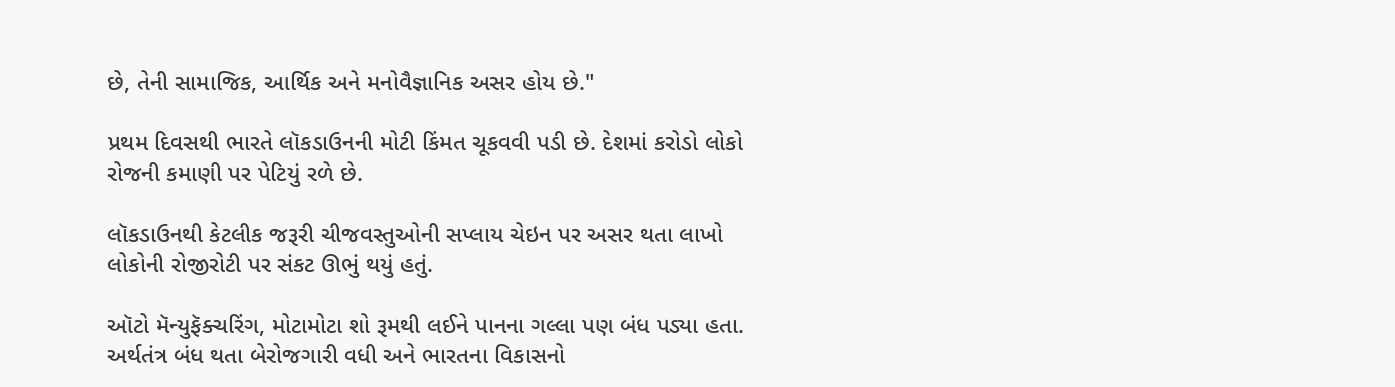છે, તેની સામાજિક, આર્થિક અને મનોવૈજ્ઞાનિક અસર હોય છે."

પ્રથમ દિવસથી ભારતે લૉકડાઉનની મોટી કિંમત ચૂકવવી પડી છે. દેશમાં કરોડો લોકો રોજની કમાણી પર પેટિયું રળે છે.

લૉકડાઉનથી કેટલીક જરૂરી ચીજવસ્તુઓની સપ્લાય ચેઇન પર અસર થતા લાખો લોકોની રોજીરોટી પર સંકટ ઊભું થયું હતું.

ઑટો મૅન્યુફૅક્ચરિંગ, મોટામોટા શો રૂમથી લઈને પાનના ગલ્લા પણ બંધ પડ્યા હતા. અર્થતંત્ર બંધ થતા બેરોજગારી વધી અને ભારતના વિકાસનો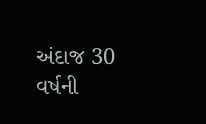અંદાજ 30 વર્ષની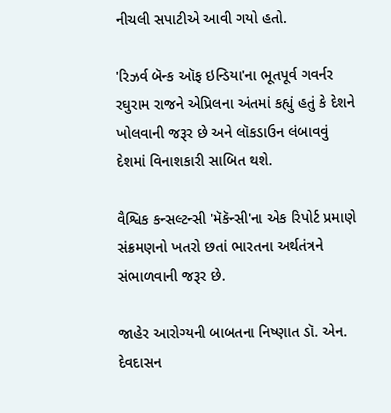નીચલી સપાટીએ આવી ગયો હતો.

'રિઝર્વ બૅન્ક ઑફ ઇન્ડિયા'ના ભૂતપૂર્વ ગવર્નર રઘુરામ રાજને એપ્રિલના અંતમાં કહ્યું હતું કે દેશને ખોલવાની જરૂર છે અને લૉકડાઉન લંબાવવું દેશમાં વિનાશકારી સાબિત થશે.

વૈશ્વિક કન્સલ્ટન્સી 'મૅકૅન્સી'ના એક રિપોર્ટ પ્રમાણે સંક્રમણનો ખતરો છતાં ભારતના અર્થતંત્રને સંભાળવાની જરૂર છે.

જાહેર આરોગ્યની બાબતના નિષ્ણાત ડૉ. એન. દેવદાસન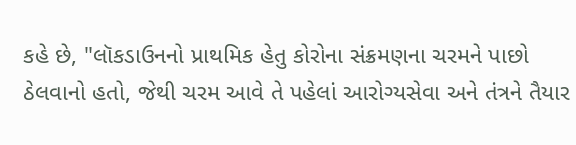કહે છે, "લૉકડાઉનનો પ્રાથમિક હેતુ કોરોના સંક્રમણના ચરમને પાછો ઠેલવાનો હતો, જેથી ચરમ આવે તે પહેલાં આરોગ્યસેવા અને તંત્રને તૈયાર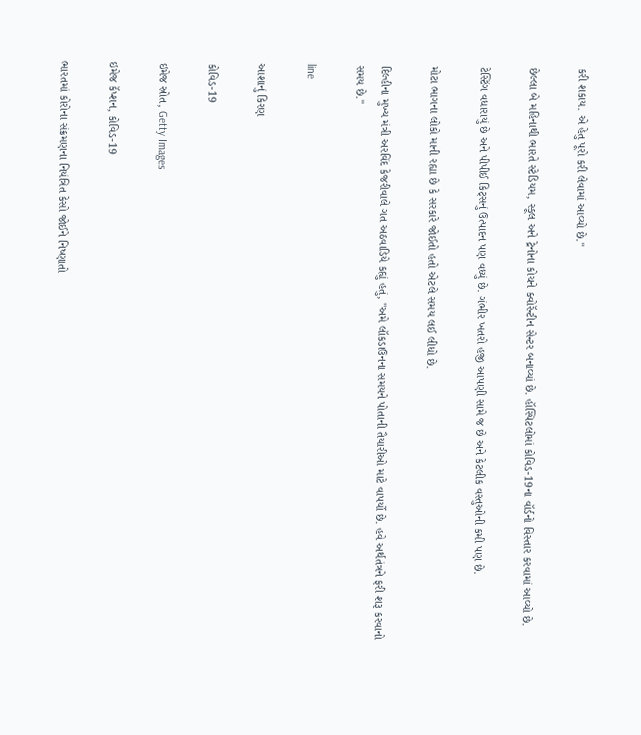કરી શકાય. એ હેતુ પૂરો કરી લેવામાં આવ્યો છે."

છેલ્લા બે મહિનાથી ભારતે સ્ટેડિયમ, સ્કૂલ અને ટ્રેનોના કોચને ક્વોરૅન્ટીન સેન્ટર બનાવ્યાં છે. હૉસ્પિટલોમાં કોવિડ-19ના વૉર્ડનો વિસ્તાર કરવામાં આવ્યો છે.

ટેસ્ટિંગ વધારાયું છે અને પીપીઈ કિટ્સનું ઉત્પાદન પણ વધ્યું છે. ગંભીર ખતરો હજી આપણી સામે જ છે અને કેટલીક વસ્તુઓની કમી પણ છે.

મોટા ભાગના લોકો માની રહ્યા છે કે સરકારે જોઈતો હતો એટલે સમય લઈ લીધો છે.

દિલ્હીના મુખ્ય મંત્રી અરવિંદ કેજરીવાલે ગત અઠવાડિયે કહ્યું હતું, "અમે લૉકડાઉનના સમયને પોતાની તૈયારીઓ માટે વાપર્યો છે. હવે અર્થતંત્રને ફરી શરૂ કરવાનો સમય છે."

line

આશાનું કિરણ

કોવિડ-19

ઇમેજ સ્રોત, Getty Images

ઇમેજ કૅપ્શન, કોવિડ-19

ભારતમાં કોરોના સંક્રમણના નિયંત્રિત કેસો જોઈને નિષ્ણાતો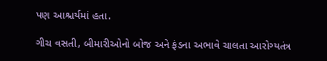પણ આશ્ચર્યમાં હતા.

ગીચ વસતી, બીમારીઓનો બોજ અને ફંડના અભાવે ચાલતા આરોગ્યતંત્ર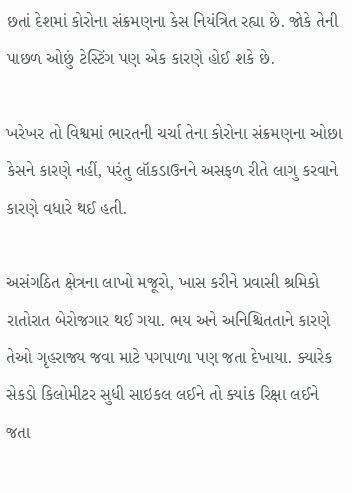છતાં દેશમાં કોરોના સંક્રમણના કેસ નિયંત્રિત રહ્યા છે. જોકે તેની પાછળ ઓછું ટેસ્ટિંગ પણ એક કારણે હોઈ શકે છે.

ખરેખર તો વિશ્વમાં ભારતની ચર્ચા તેના કોરોના સંક્રમણના ઓછા કેસને કારણે નહીં, પરંતુ લૉકડાઉનને અસફળ રીતે લાગુ કરવાને કારણે વધારે થઈ હતી.

અસંગઠિત ક્ષેત્રના લાખો મજૂરો, ખાસ કરીને પ્રવાસી શ્રમિકો રાતોરાત બેરોજગાર થઈ ગયા. ભય અને અનિશ્ચિતતાને કારણે તેઓ ગૃહરાજ્ય જવા માટે પગપાળા પણ જતા દેખાયા. ક્યારેક સેકડો કિલોમીટર સુધી સાઇકલ લઈને તો ક્યાંક રિક્ષા લઈને જતા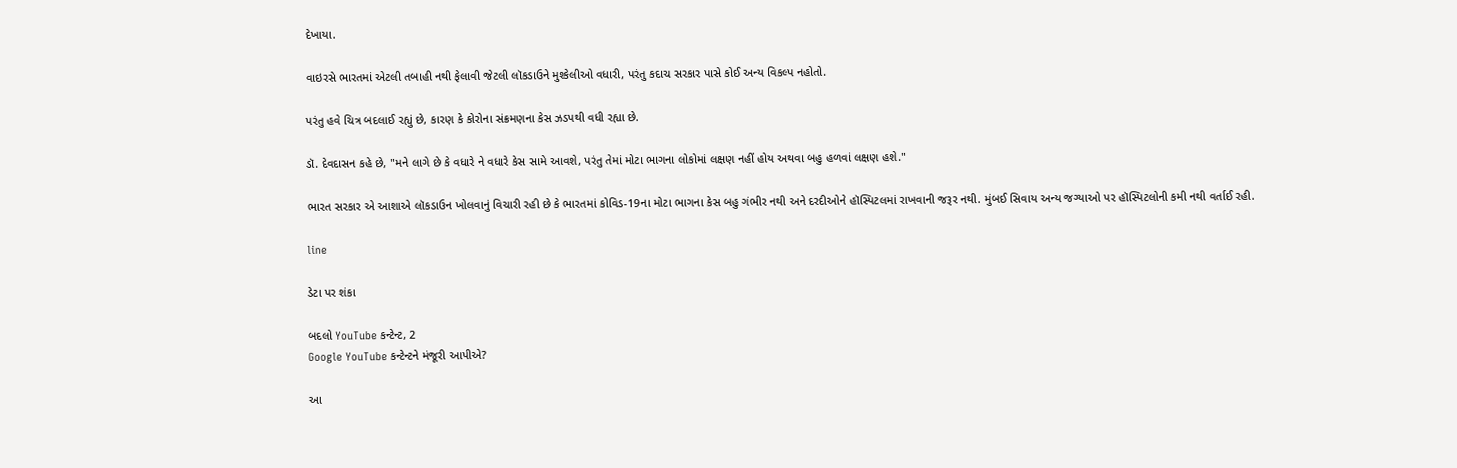દેખાયા.

વાઇરસે ભારતમાં એટલી તબાહી નથી ફેલાવી જેટલી લૉકડાઉને મુશ્કેલીઓ વધારી, પરંતુ કદાચ સરકાર પાસે કોઈ અન્ય વિકલ્પ નહોતો.

પરંતુ હવે ચિત્ર બદલાઈ રહ્યું છે, કારણ કે કોરોના સંક્રમણના કેસ ઝડપથી વધી રહ્યા છે.

ડૉ. દેવદાસન કહે છે, "મને લાગે છે કે વધારે ને વધારે કેસ સામે આવશે, પરંતુ તેમાં મોટા ભાગના લોકોમાં લક્ષણ નહીં હોય અથવા બહુ હળવાં લક્ષણ હશે."

ભારત સરકાર એ આશાએ લૉકડાઉન ખોલવાનું વિચારી રહી છે કે ભારતમાં કોવિડ-19ના મોટા ભાગના કેસ બહુ ગંભીર નથી અને દરદીઓને હૉસ્પિટલમાં રાખવાની જરૂર નથી. મુંબઈ સિવાય અન્ય જગ્યાઓ પર હૉસ્પિટલોની કમી નથી વર્તાઈ રહી.

line

ડેટા પર શંકા

બદલો YouTube કન્ટેન્ટ, 2
Google YouTube કન્ટેન્ટને મંજૂરી આપીએ?

આ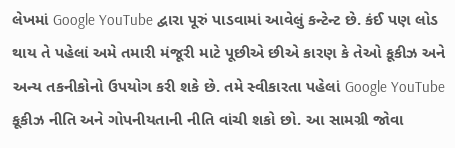લેખમાં Google YouTube દ્વારા પૂરું પાડવામાં આવેલું કન્ટેન્ટ છે. કંઈ પણ લોડ થાય તે પહેલાં અમે તમારી મંજૂરી માટે પૂછીએ છીએ કારણ કે તેઓ કૂકીઝ અને અન્ય તકનીકોનો ઉપયોગ કરી શકે છે. તમે સ્વીકારતા પહેલાં Google YouTube કૂકીઝ નીતિ અને ગોપનીયતાની નીતિ વાંચી શકો છો. આ સામગ્રી જોવા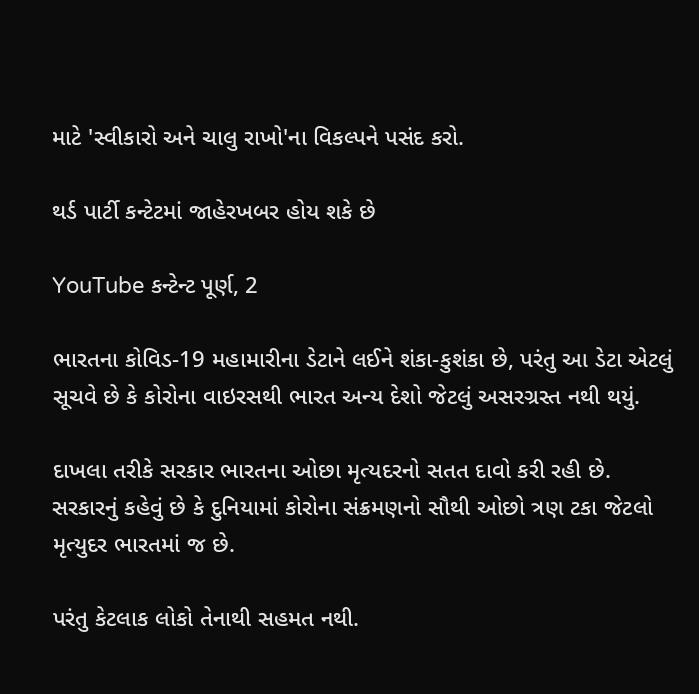માટે 'સ્વીકારો અને ચાલુ રાખો'ના વિકલ્પને પસંદ કરો.

થર્ડ પાર્ટી કન્ટેટમાં જાહેરખબર હોય શકે છે

YouTube કન્ટેન્ટ પૂર્ણ, 2

ભારતના કોવિડ-19 મહામારીના ડેટાને લઈને શંકા-કુશંકા છે, પરંતુ આ ડેટા એટલું સૂચવે છે કે કોરોના વાઇરસથી ભારત અન્ય દેશો જેટલું અસરગ્રસ્ત નથી થયું.

દાખલા તરીકે સરકાર ભારતના ઓછા મૃત્યદરનો સતત દાવો કરી રહી છે. સરકારનું કહેવું છે કે દુનિયામાં કોરોના સંક્રમણનો સૌથી ઓછો ત્રણ ટકા જેટલો મૃત્યુદર ભારતમાં જ છે.

પરંતુ કેટલાક લોકો તેનાથી સહમત નથી.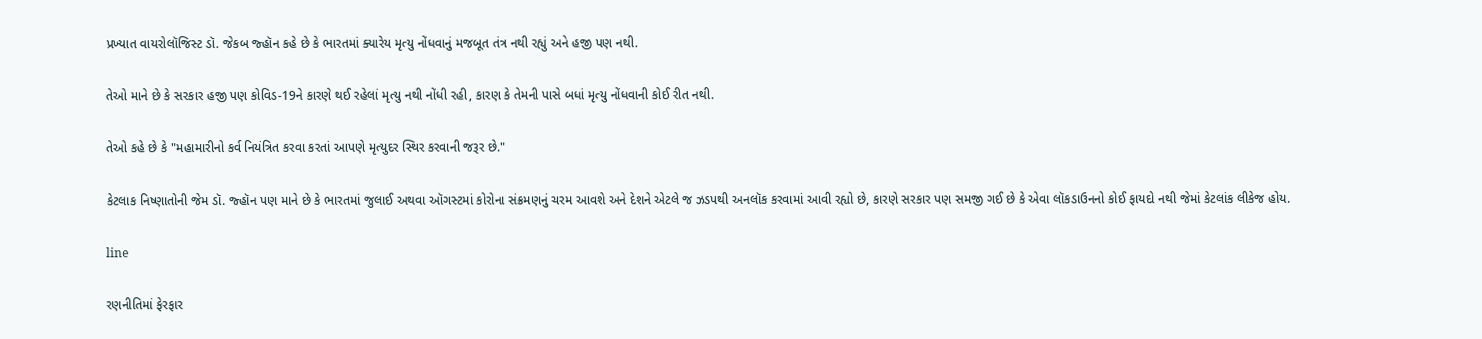પ્રખ્યાત વાયરોલૉજિસ્ટ ડૉ. જેકબ જ્હૉન કહે છે કે ભારતમાં ક્યારેય મૃત્યુ નોંધવાનું મજબૂત તંત્ર નથી રહ્યું અને હજી પણ નથી.

તેઓ માને છે કે સરકાર હજી પણ કોવિડ-19ને કારણે થઈ રહેલાં મૃત્યુ નથી નોંધી રહી, કારણ કે તેમની પાસે બધાં મૃત્યુ નોંધવાની કોઈ રીત નથી.

તેઓ કહે છે કે "મહામારીનો કર્વ નિયંત્રિત કરવા કરતાં આપણે મૃત્યુદર સ્થિર કરવાની જરૂર છે."

કેટલાક નિષ્ણાતોની જેમ ડૉ. જ્હૉન પણ માને છે કે ભારતમાં જુલાઈ અથવા ઑગસ્ટમાં કોરોના સંક્રમણનું ચરમ આવશે અને દેશને એટલે જ ઝડપથી અનલૉક કરવામાં આવી રહ્યો છે, કારણે સરકાર પણ સમજી ગઈ છે કે એવા લૉકડાઉનનો કોઈ ફાયદો નથી જેમાં કેટલાંક લીકેજ હોય.

line

રણનીતિમાં ફેરફાર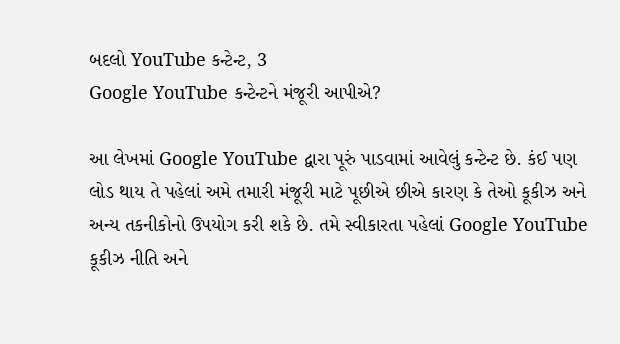બદલો YouTube કન્ટેન્ટ, 3
Google YouTube કન્ટેન્ટને મંજૂરી આપીએ?

આ લેખમાં Google YouTube દ્વારા પૂરું પાડવામાં આવેલું કન્ટેન્ટ છે. કંઈ પણ લોડ થાય તે પહેલાં અમે તમારી મંજૂરી માટે પૂછીએ છીએ કારણ કે તેઓ કૂકીઝ અને અન્ય તકનીકોનો ઉપયોગ કરી શકે છે. તમે સ્વીકારતા પહેલાં Google YouTube કૂકીઝ નીતિ અને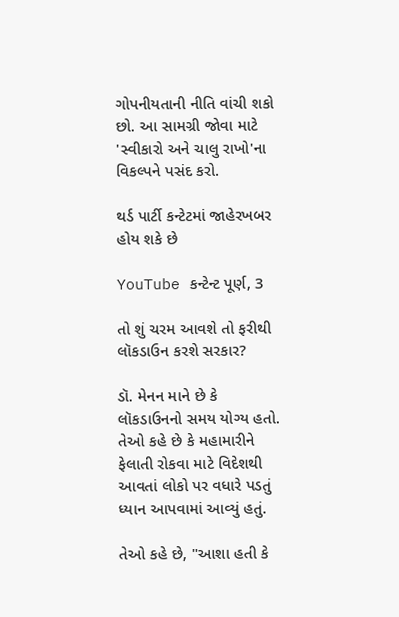ગોપનીયતાની નીતિ વાંચી શકો છો. આ સામગ્રી જોવા માટે 'સ્વીકારો અને ચાલુ રાખો'ના વિકલ્પને પસંદ કરો.

થર્ડ પાર્ટી કન્ટેટમાં જાહેરખબર હોય શકે છે

YouTube કન્ટેન્ટ પૂર્ણ, 3

તો શું ચરમ આવશે તો ફરીથી લૉકડાઉન કરશે સરકાર?

ડૉ. મેનન માને છે કે લૉકડાઉનનો સમય યોગ્ય હતો. તેઓ કહે છે કે મહામારીને ફેલાતી રોકવા માટે વિદેશથી આવતાં લોકો પર વધારે પડતું ધ્યાન આપવામાં આવ્યું હતું.

તેઓ કહે છે, "આશા હતી કે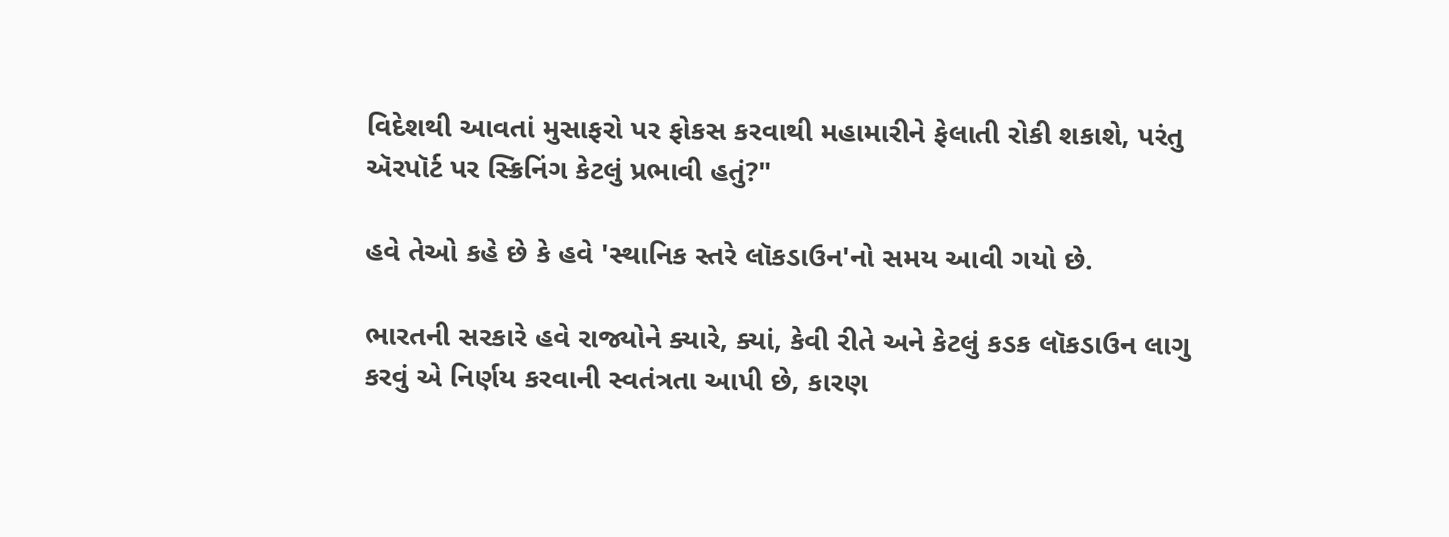વિદેશથી આવતાં મુસાફરો પર ફોકસ કરવાથી મહામારીને ફેલાતી રોકી શકાશે, પરંતુ ઍરપૉર્ટ પર સ્ક્રિનિંગ કેટલું પ્રભાવી હતું?"

હવે તેઓ કહે છે કે હવે 'સ્થાનિક સ્તરે લૉકડાઉન'નો સમય આવી ગયો છે.

ભારતની સરકારે હવે રાજ્યોને ક્યારે, ક્યાં, કેવી રીતે અને કેટલું કડક લૉકડાઉન લાગુ કરવું એ નિર્ણય કરવાની સ્વતંત્રતા આપી છે, કારણ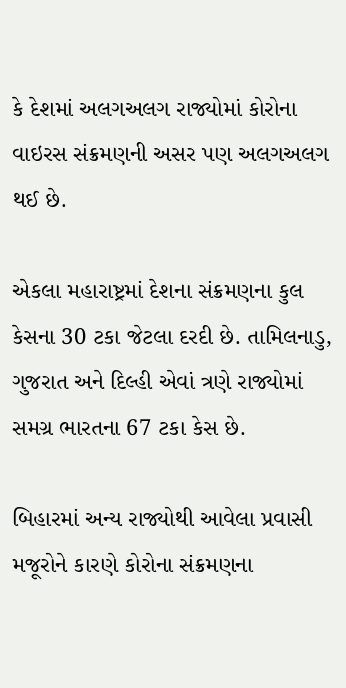કે દેશમાં અલગઅલગ રાજ્યોમાં કોરોના વાઇરસ સંક્રમણની અસર પણ અલગઅલગ થઈ છે.

એકલા મહારાષ્ટ્રમાં દેશના સંક્રમણના કુલ કેસના 30 ટકા જેટલા દરદી છે. તામિલનાડુ, ગુજરાત અને દિલ્હી એવાં ત્રણે રાજ્યોમાં સમગ્ર ભારતના 67 ટકા કેસ છે.

બિહારમાં અન્ય રાજ્યોથી આવેલા પ્રવાસી મજૂરોને કારણે કોરોના સંક્રમણના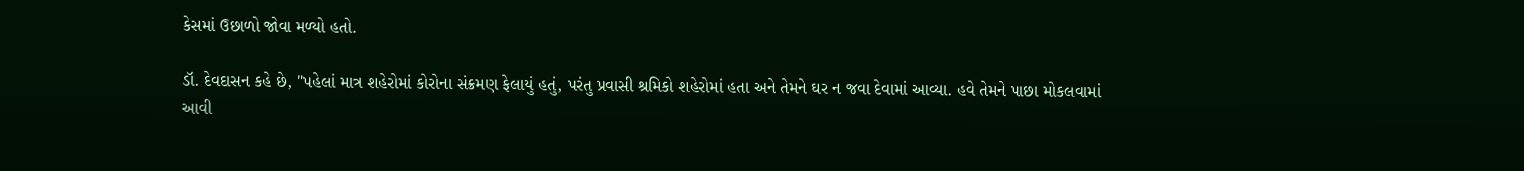કેસમાં ઉછાળો જોવા મળ્યો હતો.

ડૉ. દેવદાસન કહે છે, "પહેલાં માત્ર શહેરોમાં કોરોના સંક્રમણ ફેલાયું હતું, પરંતુ પ્રવાસી શ્રમિકો શહેરોમાં હતા અને તેમને ઘર ન જવા દેવામાં આવ્યા. હવે તેમને પાછા મોકલવામાં આવી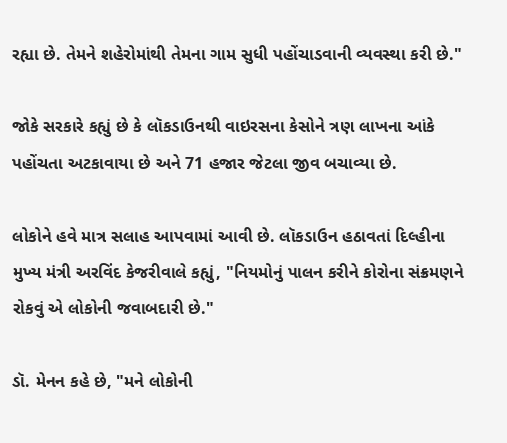રહ્યા છે. તેમને શહેરોમાંથી તેમના ગામ સુધી પહોંચાડવાની વ્યવસ્થા કરી છે."

જોકે સરકારે કહ્યું છે કે લૉકડાઉનથી વાઇરસના કેસોને ત્રણ લાખના આંકે પહોંચતા અટકાવાયા છે અને 71 હજાર જેટલા જીવ બચાવ્યા છે.

લોકોને હવે માત્ર સલાહ આપવામાં આવી છે. લૉકડાઉન હઠાવતાં દિલ્હીના મુખ્ય મંત્રી અરવિંદ કેજરીવાલે કહ્યું, "નિયમોનું પાલન કરીને કોરોના સંક્રમણને રોકવું એ લોકોની જવાબદારી છે."

ડૉ. મેનન કહે છે, "મને લોકોની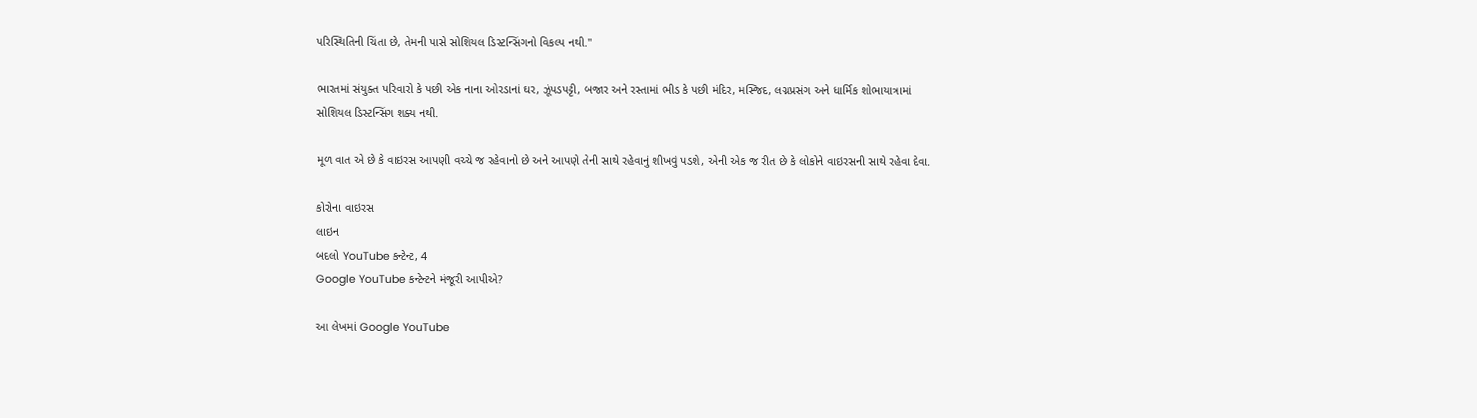પરિસ્થિતિની ચિંતા છે, તેમની પાસે સોશિયલ ડિસ્ટન્સિંગનો વિકલ્પ નથી."

ભારતમાં સંયુક્ત પરિવારો કે પછી એક નાના ઓરડાનાં ઘર, ઝૂંપડપટ્ટી, બજાર અને રસ્તામાં ભીડ કે પછી મંદિર, મસ્જિદ, લગ્નપ્રસંગ અને ધાર્મિક શોભાયાત્રામાં સોશિયલ ડિસ્ટન્સિંગ શક્ય નથી.

મૂળ વાત એ છે કે વાઇરસ આપણી વચ્ચે જ રહેવાનો છે અને આપણે તેની સાથે રહેવાનું શીખવું પડશે, એની એક જ રીત છે કે લોકોને વાઇરસની સાથે રહેવા દેવા.

કોરોના વાઇરસ
લાઇન
બદલો YouTube કન્ટેન્ટ, 4
Google YouTube કન્ટેન્ટને મંજૂરી આપીએ?

આ લેખમાં Google YouTube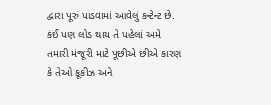દ્વારા પૂરું પાડવામાં આવેલું કન્ટેન્ટ છે. કંઈ પણ લોડ થાય તે પહેલાં અમે તમારી મંજૂરી માટે પૂછીએ છીએ કારણ કે તેઓ કૂકીઝ અને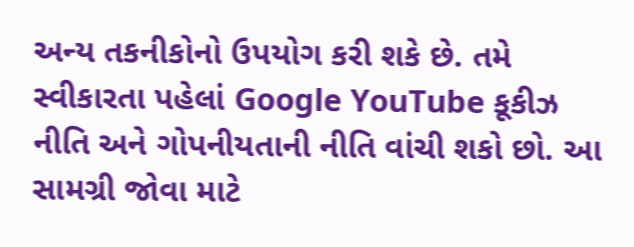અન્ય તકનીકોનો ઉપયોગ કરી શકે છે. તમે સ્વીકારતા પહેલાં Google YouTube કૂકીઝ નીતિ અને ગોપનીયતાની નીતિ વાંચી શકો છો. આ સામગ્રી જોવા માટે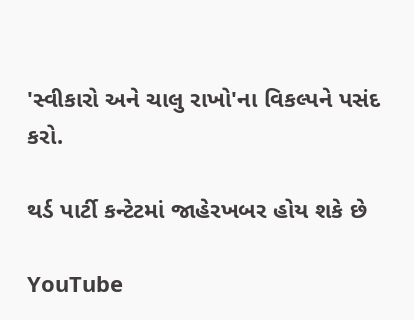'સ્વીકારો અને ચાલુ રાખો'ના વિકલ્પને પસંદ કરો.

થર્ડ પાર્ટી કન્ટેટમાં જાહેરખબર હોય શકે છે

YouTube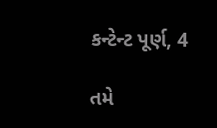કન્ટેન્ટ પૂર્ણ, 4

તમે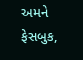અમને ફેસબુક,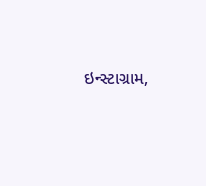ઇન્સ્ટાગ્રામ,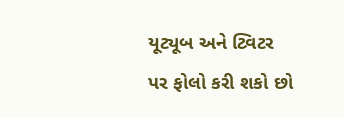યૂટ્યૂબ અને ટ્વિટર પર ફોલો કરી શકો છો